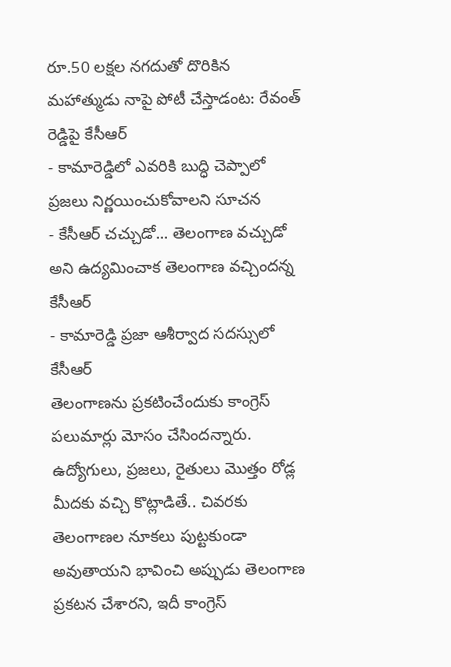రూ.50 లక్షల నగదుతో దొరికిన మహాత్ముడు నాపై పోటీ చేస్తాడంట: రేవంత్ రెడ్డిపై కేసీఆర్
- కామారెడ్డిలో ఎవరికి బుద్ధి చెప్పాలో ప్రజలు నిర్ణయించుకోవాలని సూచన
- కేసీఆర్ చచ్చుడో... తెలంగాణ వచ్చుడో అని ఉద్యమించాక తెలంగాణ వచ్చిందన్న కేసీఆర్
- కామారెడ్డి ప్రజా ఆశీర్వాద సదస్సులో కేసీఆర్
తెలంగాణను ప్రకటించేందుకు కాంగ్రెస్ పలుమార్లు మోసం చేసిందన్నారు. ఉద్యోగులు, ప్రజలు, రైతులు మొత్తం రోడ్ల మీదకు వచ్చి కొట్లాడితే.. చివరకు తెలంగాణల నూకలు పుట్టకుండా అవుతాయని భావించి అప్పుడు తెలంగాణ ప్రకటన చేశారని, ఇదీ కాంగ్రెస్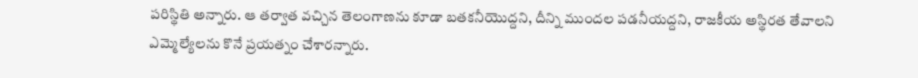పరిస్థితి అన్నారు. ఆ తర్వాత వచ్చిన తెలంగాణను కూడా బతకనీయొద్దని, దీన్ని ముందల పడనీయద్దని, రాజకీయ అస్థిరత తేవాలని ఎమ్మెల్యేలను కొనే ప్రయత్నం చేశారన్నారు.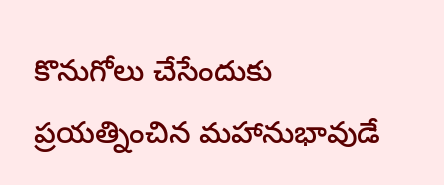కొనుగోలు చేసేందుకు ప్రయత్నించిన మహానుభావుడే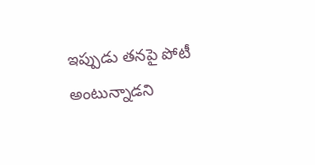ఇప్పుడు తనపై పోటీ అంటున్నాడని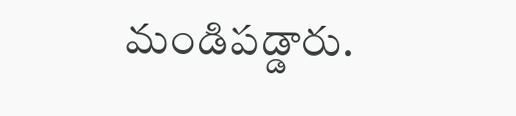మండిపడ్డారు.